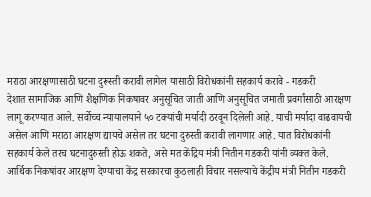मराठा आरक्षणासाठी घटना दुरूस्ती करावी लागेल यासाठी विरोधकांनी सहकार्य करावे - गडकरी
देशात सामाजिक आणि शैक्षणिक निकषावर अनुसूचित जाती आणि अनुसूचित जमाती प्रवर्गांसाठी आरक्षण लागू करण्यात आले. सर्वोच्च न्यायालयाने ५० टक्यांची मर्यादी ठरवून दिलेली आहे. याची मर्यादा वाढवायची असेल आणि मराठा आरक्षण द्यायचे असेल तर घटना दुरुस्ती करावी लागणार आहे. यात विरोधकांनी सहकार्य केले तरच घटनादुरुस्ती होऊ शकते, असे मत केंद्रिय मंत्री नितीन गडकरी यांनी व्यक्त केले.
आर्थिक निकषांवर आरक्षण देण्याचा केंद्र सरकारचा कुठलाही विचार नसल्याचे केंद्रीय मंत्री नितीन गडकरी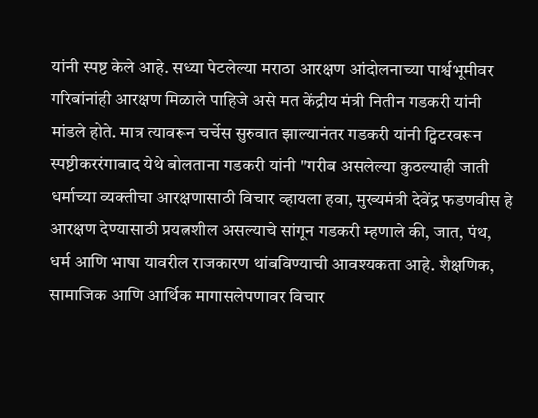यांनी स्पष्ट केले आहे. सध्या पेटलेल्या मराठा आरक्षण आंदोलनाच्या पार्श्वभूमीवर गरिबांनांही आरक्षण मिळाले पाहिजे असे मत केंद्रीय मंत्री नितीन गडकरी यांनी मांडले होते. मात्र त्यावरून चर्चेस सुरुवात झाल्यानंतर गडकरी यांनी ट्विटरवरून स्पष्टीकररंगाबाद येथे बोलताना गडकरी यांनी "गरीब असलेल्या कुठल्याही जाती धर्माच्या व्यक्तीचा आरक्षणासाठी विचार व्हायला हवा, मुख्यमंत्री देवेंद्र फडणवीस हे आरक्षण देण्यासाठी प्रयत्नशील असल्याचे सांगून गडकरी म्हणाले की, जात, पंथ, धर्म आणि भाषा यावरील राजकारण थांबविण्याची आवश्यकता आहे. शैक्षणिक, सामाजिक आणि आर्थिक मागासलेपणावर विचार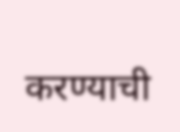करण्याची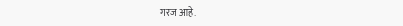गरज आहे.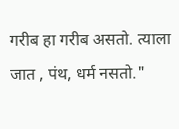गरीब हा गरीब असतो. त्याला जात , पंथ, धर्म नसतो."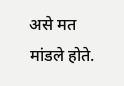असे मत मांडले होते.